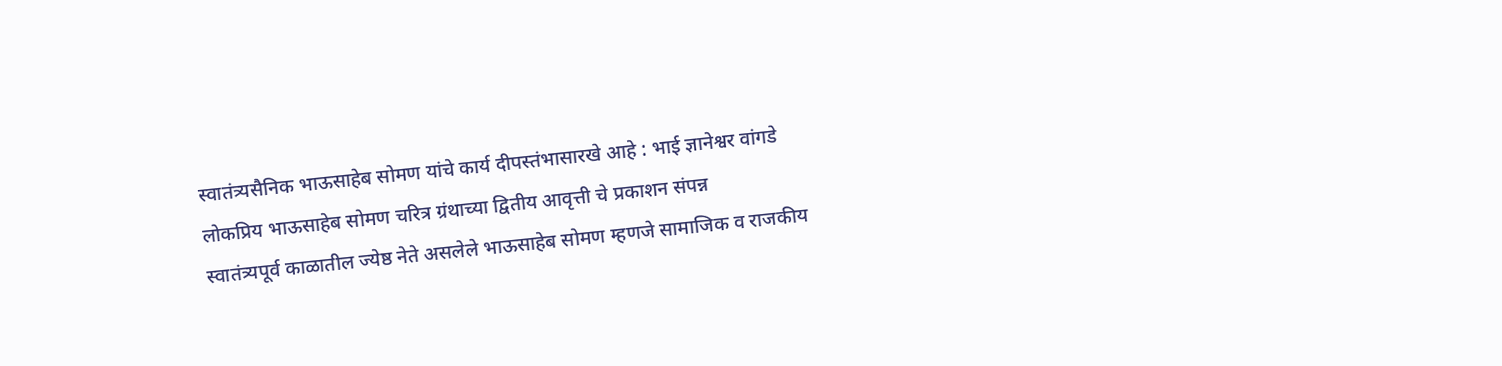स्वातंत्र्यसैनिक भाऊसाहेब सोमण यांचे कार्य दीपस्तंभासारखे आहे : भाई ज्ञानेश्वर वांगडे
लोकप्रिय भाऊसाहेब सोमण चरित्र ग्रंथाच्या द्वितीय आवृत्ती चे प्रकाशन संपन्न
स्वातंत्र्यपूर्व काळातील ज्येष्ठ नेते असलेले भाऊसाहेब सोमण म्हणजे सामाजिक व राजकीय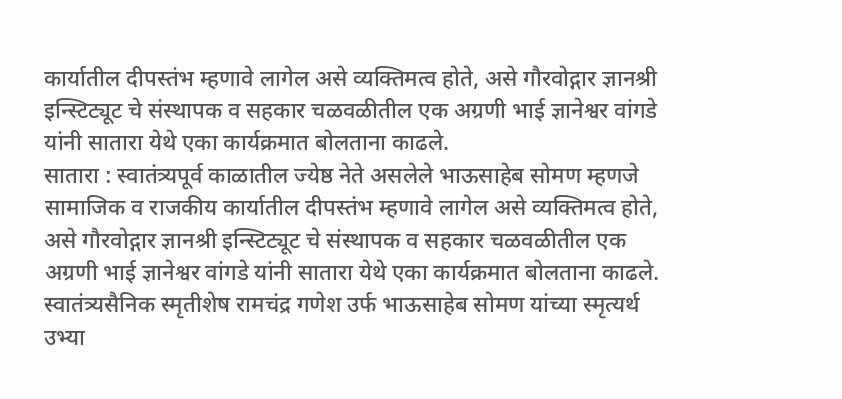कार्यातील दीपस्तंभ म्हणावे लागेल असे व्यक्तिमत्व होते, असे गौरवोद्गार ज्ञानश्री इन्स्टिट्यूट चे संस्थापक व सहकार चळवळीतील एक अग्रणी भाई ज्ञानेश्वर वांगडे यांनी सातारा येथे एका कार्यक्रमात बोलताना काढले.
सातारा : स्वातंत्र्यपूर्व काळातील ज्येष्ठ नेते असलेले भाऊसाहेब सोमण म्हणजे सामाजिक व राजकीय कार्यातील दीपस्तंभ म्हणावे लागेल असे व्यक्तिमत्व होते, असे गौरवोद्गार ज्ञानश्री इन्स्टिट्यूट चे संस्थापक व सहकार चळवळीतील एक अग्रणी भाई ज्ञानेश्वर वांगडे यांनी सातारा येथे एका कार्यक्रमात बोलताना काढले.
स्वातंत्र्यसैनिक स्मृतीशेष रामचंद्र गणेश उर्फ भाऊसाहेब सोमण यांच्या स्मृत्यर्थ उभ्या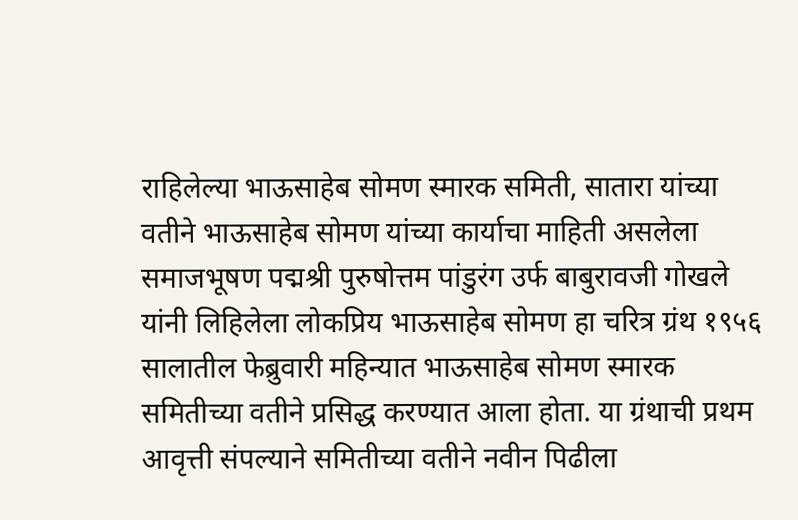राहिलेल्या भाऊसाहेब सोमण स्मारक समिती, सातारा यांच्या वतीने भाऊसाहेब सोमण यांच्या कार्याचा माहिती असलेला समाजभूषण पद्मश्री पुरुषोत्तम पांडुरंग उर्फ बाबुरावजी गोखले यांनी लिहिलेला लोकप्रिय भाऊसाहेब सोमण हा चरित्र ग्रंथ १९५६ सालातील फेब्रुवारी महिन्यात भाऊसाहेब सोमण स्मारक समितीच्या वतीने प्रसिद्ध करण्यात आला होता. या ग्रंथाची प्रथम आवृत्ती संपल्याने समितीच्या वतीने नवीन पिढीला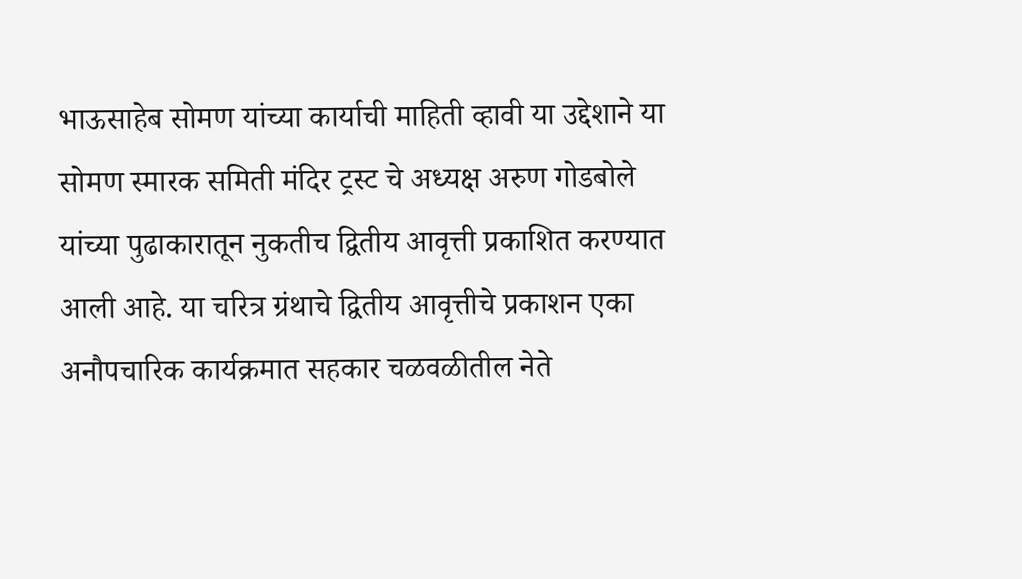भाऊसाहेब सोमण यांच्या कार्याची माहिती व्हावी या उद्देशाने या सोमण स्मारक समिती मंदिर ट्रस्ट चे अध्यक्ष अरुण गोडबोले यांच्या पुढाकारातून नुकतीच द्वितीय आवृत्ती प्रकाशित करण्यात आली आहे. या चरित्र ग्रंथाचे द्वितीय आवृत्तीचे प्रकाशन एका अनौपचारिक कार्यक्रमात सहकार चळवळीतील नेते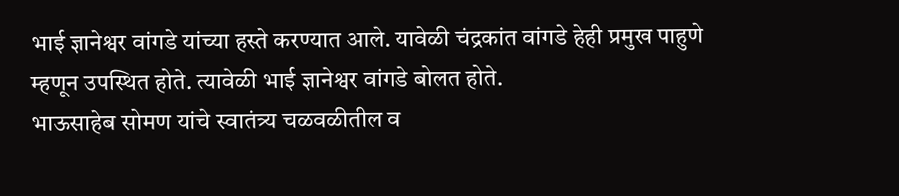भाई ज्ञानेश्वर वांगडे यांच्या हस्ते करण्यात आले. यावेळी चंद्रकांत वांगडे हेही प्रमुख पाहुणे म्हणून उपस्थित होते. त्यावेळी भाई ज्ञानेश्वर वांगडे बोलत होते.
भाऊसाहेब सोमण यांचे स्वातंत्र्य चळवळीतील व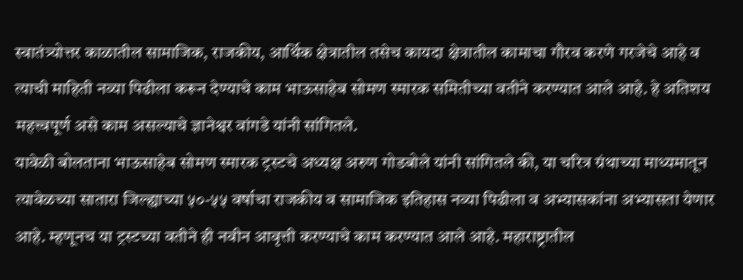स्वातंत्र्योत्तर काळातील सामाजिक, राजकीय, आर्थिक क्षेत्रातील तसेच कायदा क्षेत्रातील कामाचा गौरव करणे गरजेचे आहे व त्याची माहिती नव्या पिढीला करून देण्याचे काम भाऊसाहेब सोमण स्मारक समितीच्या वतीने करण्यात आले आहे. हे अतिशय महत्त्वपूर्ण असे काम असल्याचे ज्ञानेश्वर वांगडे यांनी सांगितले.
यावेळी बोलताना भाऊसाहेब सोमण स्मारक ट्रस्टचे अध्यक्ष अरुण गोडबोले यांनी सांगितले की, या चरित्र ग्रंथाच्या माध्यमातून त्यावेळच्या सातारा जिल्ह्याच्या ५०-५५ वर्षाचा राजकीय व सामाजिक इतिहास नव्या पिढीला व अभ्यासकांना अभ्यासता येणार आहे. म्हणूनच या ट्रस्टच्या वतीने ही नवीन आवृत्ती करण्याचे काम करण्यात आले आहे. महाराष्ट्रातील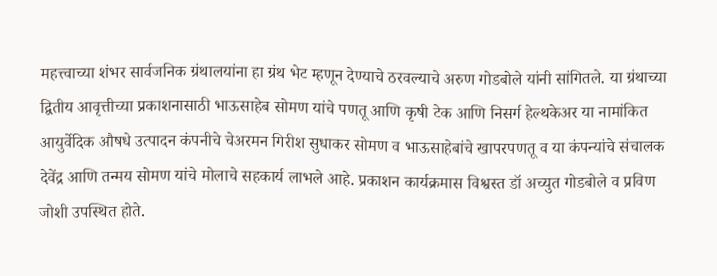महत्त्वाच्या शंभर सार्वजनिक ग्रंथालयांना हा ग्रंथ भेट म्हणून देण्याचे ठरवल्याचे अरुण गोडबोले यांनी सांगितले. या ग्रंथाच्या द्वितीय आवृत्तीच्या प्रकाशनासाठी भाऊसाहेब सोमण यांचे पणतू आणि कृषी टेक आणि निसर्ग हेल्थकेअर या नामांकित आयुर्वेदिक औषधे उत्पादन कंपनीचे चेअरमन गिरीश सुधाकर सोमण व भाऊसाहेबांचे खापरपणतू व या कंपन्यांचे संचालक देवेंद्र आणि तन्मय सोमण यांचे मोलाचे सहकार्य लाभले आहे. प्रकाशन कार्यक्रमास विश्वस्त डॉ अच्युत गोडबोले व प्रविण जोशी उपस्थित होते.